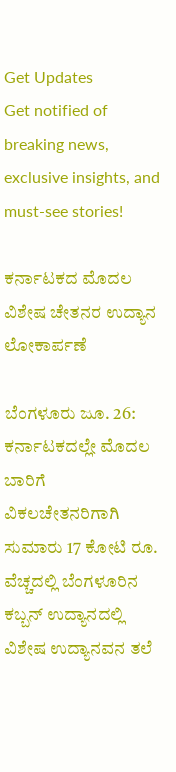Get Updates
Get notified of breaking news, exclusive insights, and must-see stories!

ಕರ್ನಾಟಕದ ಮೊದಲ ವಿಶೇಷ ಚೇತನರ ಉದ್ಯಾನ ಲೋಕಾರ್ಪಣೆ

ಬೆಂಗಳೂರು ಜೂ. 26: ಕರ್ನಾಟಕದಲ್ಲೇ ಮೊದಲ ಬಾರಿಗೆ ವಿಕಲಚೇತನರಿಗಾಗಿ ಸುಮಾರು 17 ಕೋಟಿ ರೂ. ವೆಚ್ಚದಲ್ಲಿ ಬೆಂಗಳೂರಿನ ಕಬ್ಬನ್ ಉದ್ಯಾನದಲ್ಲಿ ವಿಶೇಷ ಉದ್ಯಾನವನ ತಲೆ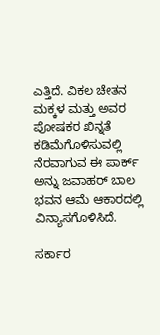ಎತ್ತಿದೆ. ವಿಕಲ ಚೇತನ ಮಕ್ಕಳ ಮತ್ತು ಅವರ ಪೋಷಕರ ಖಿನ್ನತೆ ಕಡಿಮೆಗೊಳಿಸುವಲ್ಲಿ ನೆರವಾಗುವ ಈ ಪಾರ್ಕ್‌ ಅನ್ನು ಜವಾಹರ್ ಬಾಲ ಭವನ ಆಮೆ ಆಕಾರದಲ್ಲಿ ವಿನ್ಯಾಸಗೊಳಿಸಿದೆ.

ಸರ್ಕಾರ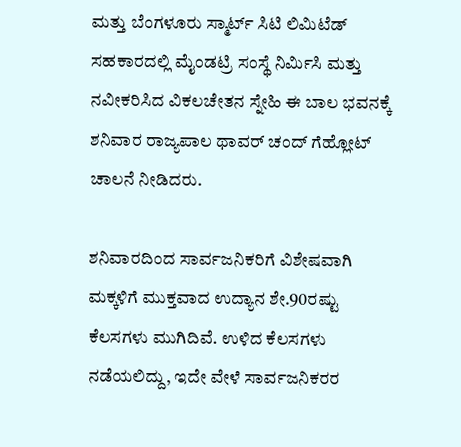ಮತ್ತು ಬೆಂಗಳೂರು ಸ್ಮಾರ್ಟ್ ಸಿಟಿ ಲಿಮಿಟೆಡ್ ಸಹಕಾರದಲ್ಲಿ ಮೈಂಡಟ್ರಿ ಸಂಸ್ಥೆ ನಿರ್ಮಿಸಿ ಮತ್ತು ನವೀಕರಿಸಿದ ವಿಕಲಚೇತನ ಸ್ನೇಹಿ ಈ ಬಾಲ ಭವನಕ್ಕೆ ಶನಿವಾರ ರಾಜ್ಯಪಾಲ ಥಾವರ್ ಚಂದ್ ಗೆಹ್ಲೋಟ್ ಚಾಲನೆ ನೀಡಿದರು.

ಶನಿವಾರದಿಂದ ಸಾರ್ವಜನಿಕರಿಗೆ ವಿಶೇಷವಾಗಿ ಮಕ್ಕಳಿಗೆ ಮುಕ್ತವಾದ ಉದ್ಯಾನ ಶೇ.90ರಷ್ಟು ಕೆಲಸಗಳು ಮುಗಿದಿವೆ. ಉಳಿದ ಕೆಲಸಗಳು ನಡೆಯಲಿದ್ದು, ಇದೇ ವೇಳೆ ಸಾರ್ವಜನಿಕರರ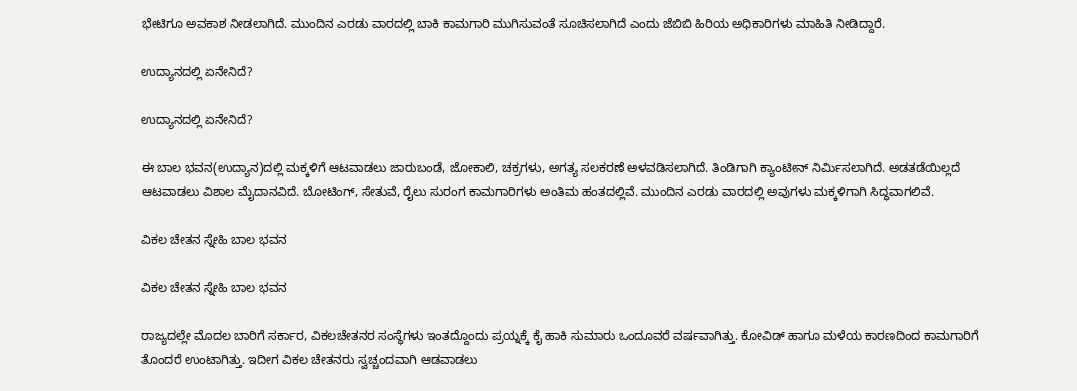ಭೇಟಿಗೂ ಅವಕಾಶ ನೀಡಲಾಗಿದೆ. ಮುಂದಿನ ಎರಡು ವಾರದಲ್ಲಿ ಬಾಕಿ ಕಾಮಗಾರಿ ಮುಗಿಸುವಂತೆ ಸೂಚಿಸಲಾಗಿದೆ ಎಂದು ಜೆಬಿಬಿ ಹಿರಿಯ ಅಧಿಕಾರಿಗಳು ಮಾಹಿತಿ ನೀಡಿದ್ದಾರೆ.

ಉದ್ಯಾನದಲ್ಲಿ ಏನೇನಿದೆ?

ಉದ್ಯಾನದಲ್ಲಿ ಏನೇನಿದೆ?

ಈ ಬಾಲ ಭವನ(ಉದ್ಯಾನ)ದಲ್ಲಿ ಮಕ್ಕಳಿಗೆ ಆಟವಾಡಲು ಜಾರುಬಂಡೆ, ಜೋಕಾಲಿ, ಚಕ್ರಗಳು, ಅಗತ್ಯ ಸಲಕರಣೆ ಅಳವಡಿಸಲಾಗಿದೆ. ತಿಂಡಿಗಾಗಿ ಕ್ಯಾಂಟೀನ್ ನಿರ್ಮಿಸಲಾಗಿದೆ. ಅಡತಡೆಯಿಲ್ಲದೆ ಆಟವಾಡಲು ವಿಶಾಲ ಮೈದಾನವಿದೆ. ಬೋಟಿಂಗ್, ಸೇತುವೆ, ರೈಲು ಸುರಂಗ ಕಾಮಗಾರಿಗಳು ಅಂತಿಮ ಹಂತದಲ್ಲಿವೆ. ಮುಂದಿನ ಎರಡು ವಾರದಲ್ಲಿ ಅವುಗಳು ಮಕ್ಕಳಿಗಾಗಿ ಸಿದ್ಧವಾಗಲಿವೆ.

ವಿಕಲ ಚೇತನ ಸ್ನೇಹಿ ಬಾಲ ಭವನ

ವಿಕಲ ಚೇತನ ಸ್ನೇಹಿ ಬಾಲ ಭವನ

ರಾಜ್ಯದಲ್ಲೇ ಮೊದಲ ಬಾರಿಗೆ ಸರ್ಕಾರ, ವಿಕಲಚೇತನರ ಸಂಸ್ಥೆಗಳು ಇಂತದ್ದೊಂದು ಪ್ರಯ್ನಕ್ಕೆ ಕೈ ಹಾಕಿ ಸುಮಾರು ಒಂದೂವರೆ ವರ್ಷವಾಗಿತ್ತು. ಕೋವಿಡ್ ಹಾಗೂ ಮಳೆಯ ಕಾರಣದಿಂದ ಕಾಮಗಾರಿಗೆ ತೊಂದರೆ ಉಂಟಾಗಿತ್ತು. ಇದೀಗ ವಿಕಲ ಚೇತನರು ಸ್ವಚ್ಚಂದವಾಗಿ ಆಡವಾಡಲು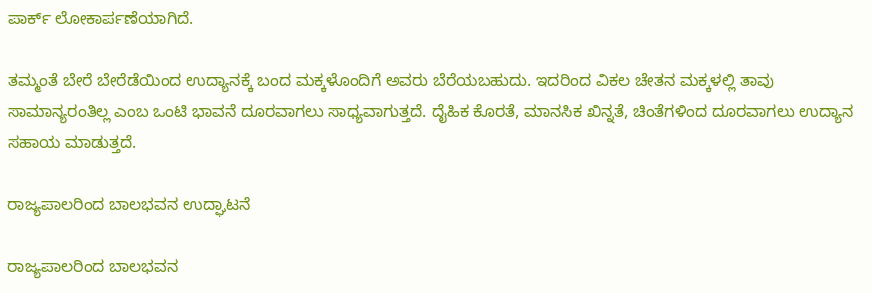ಪಾರ್ಕ್ ಲೋಕಾರ್ಪಣೆಯಾಗಿದೆ.

ತಮ್ಮಂತೆ ಬೇರೆ ಬೇರೆಡೆಯಿಂದ ಉದ್ಯಾನಕ್ಕೆ ಬಂದ ಮಕ್ಕಳೊಂದಿಗೆ ಅವರು ಬೆರೆಯಬಹುದು. ಇದರಿಂದ ವಿಕಲ ಚೇತನ ಮಕ್ಕಳಲ್ಲಿ ತಾವು ಸಾಮಾನ್ಯರಂತಿಲ್ಲ ಎಂಬ ಒಂಟಿ ಭಾವನೆ ದೂರವಾಗಲು ಸಾಧ್ಯವಾಗುತ್ತದೆ. ದೈಹಿಕ ಕೊರತೆ, ಮಾನಸಿಕ ಖಿನ್ನತೆ, ಚಿಂತೆಗಳಿಂದ ದೂರವಾಗಲು ಉದ್ಯಾನ ಸಹಾಯ ಮಾಡುತ್ತದೆ.

ರಾಜ್ಯಪಾಲರಿಂದ ಬಾಲಭವನ ಉದ್ಘಾಟನೆ

ರಾಜ್ಯಪಾಲರಿಂದ ಬಾಲಭವನ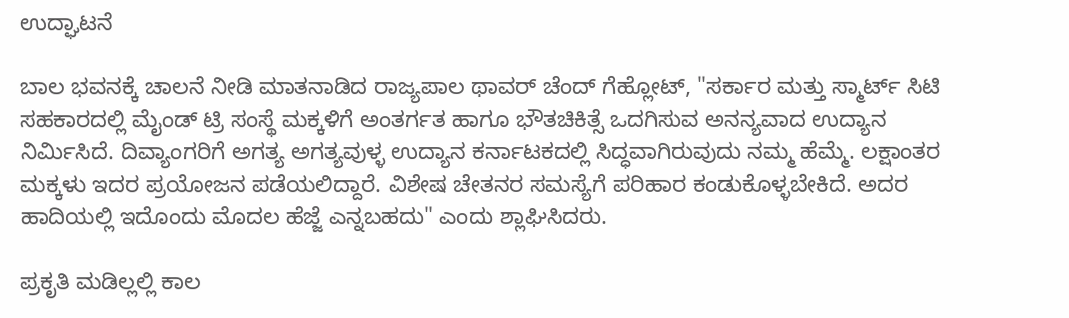ಉದ್ಘಾಟನೆ

ಬಾಲ ಭವನಕ್ಕೆ ಚಾಲನೆ ನೀಡಿ ಮಾತನಾಡಿದ ರಾಜ್ಯಪಾಲ ಥಾವರ್ ಚೆಂದ್ ಗೆಹ್ಲೋಟ್, "ಸರ್ಕಾರ ಮತ್ತು ಸ್ಮಾರ್ಟ್ ಸಿಟಿ ಸಹಕಾರದಲ್ಲಿ ಮೈಂಡ್ ಟ್ರಿ ಸಂಸ್ಥೆ ಮಕ್ಕಳಿಗೆ ಅಂತರ್ಗತ ಹಾಗೂ ಭೌತಚಿಕಿತ್ಸೆ ಒದಗಿಸುವ ಅನನ್ಯವಾದ ಉದ್ಯಾನ ನಿರ್ಮಿಸಿದೆ. ದಿವ್ಯಾಂಗರಿಗೆ ಅಗತ್ಯ ಅಗತ್ಯವುಳ್ಳ ಉದ್ಯಾನ ಕರ್ನಾಟಕದಲ್ಲಿ ಸಿದ್ಧವಾಗಿರುವುದು ನಮ್ಮ ಹೆಮ್ಮೆ. ಲಕ್ಷಾಂತರ ಮಕ್ಕಳು ಇದರ ಪ್ರಯೋಜನ ಪಡೆಯಲಿದ್ದಾರೆ. ವಿಶೇಷ ಚೇತನರ ಸಮಸ್ಯೆಗೆ ಪರಿಹಾರ ಕಂಡುಕೊಳ್ಳಬೇಕಿದೆ. ಅದರ ಹಾದಿಯಲ್ಲಿ ಇದೊಂದು ಮೊದಲ ಹೆಜ್ಜೆ ಎನ್ನಬಹದು" ಎಂದು ಶ್ಲಾಘಿಸಿದರು.

ಪ್ರಕೃತಿ ಮಡಿಲ್ಲಲ್ಲಿ ಕಾಲ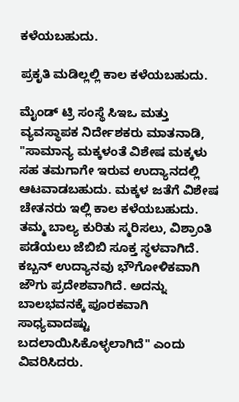ಕಳೆಯಬಹುದು.

ಪ್ರಕೃತಿ ಮಡಿಲ್ಲಲ್ಲಿ ಕಾಲ ಕಳೆಯಬಹುದು.

ಮೈಂಡ್ ಟ್ರಿ ಸಂಸ್ಥೆ ಸಿಇಒ ಮತ್ತು ವ್ಯವಸ್ಥಾಪಕ ನಿರ್ದೇಶಕರು ಮಾತನಾಡಿ, "ಸಾಮಾನ್ಯ ಮಕ್ಕಳಂತೆ ವಿಶೇಷ ಮಕ್ಕಳು ಸಹ ತಮಗಾಗೇ ಇರುವ ಉದ್ಯಾನದಲ್ಲಿ ಆಟವಾಡಬಹುದು. ಮಕ್ಕಳ ಜತೆಗೆ ವಿಶೇಷ ಚೇತನರು ಇಲ್ಲಿ ಕಾಲ ಕಳೆಯಬಹುದು. ತಮ್ಮ ಬಾಲ್ಯ ಕುರಿತು ಸ್ಮರಿಸಲು, ವಿಶ್ರಾಂತಿ ಪಡೆಯಲು ಜೆಬಿಬಿ ಸೂಕ್ತ ಸ್ಥಳವಾಗಿದೆ. ಕಬ್ಬನ್ ಉದ್ಯಾನವು ಭೌಗೋಳಿಕವಾಗಿ ಜೌಗು ಪ್ರದೇಶವಾಗಿದೆ. ಅದನ್ನು ಬಾಲಭವನಕ್ಕೆ ಪೂರಕವಾಗಿ ಸಾಧ್ಯವಾದಷ್ಟು ಬದಲಾಯಿಸಿಕೊಳ್ಳಲಾಗಿದೆ" ಎಂದು ವಿವರಿಸಿದರು.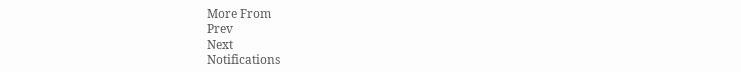More From
Prev
Next
Notifications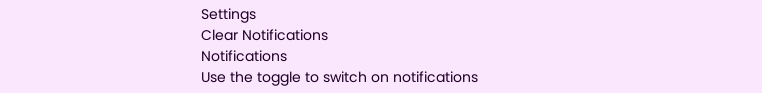Settings
Clear Notifications
Notifications
Use the toggle to switch on notifications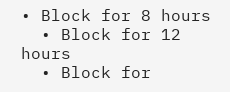• Block for 8 hours
  • Block for 12 hours
  • Block for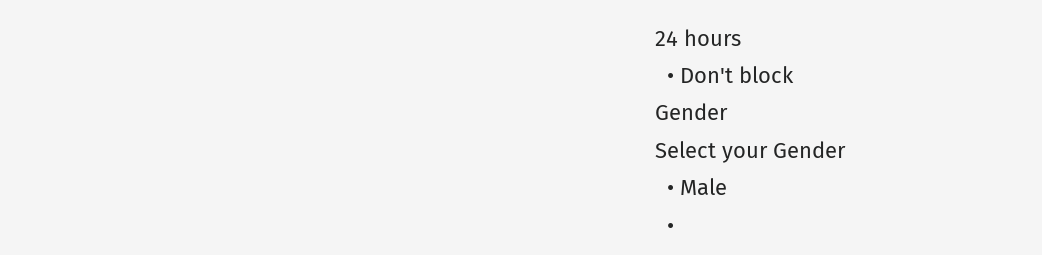24 hours
  • Don't block
Gender
Select your Gender
  • Male
  •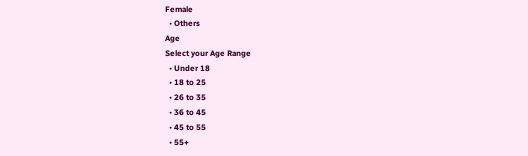Female
  • Others
Age
Select your Age Range
  • Under 18
  • 18 to 25
  • 26 to 35
  • 36 to 45
  • 45 to 55
  • 55+